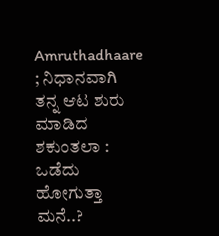Amruthadhaare ; ನಿಧಾನವಾಗಿ ತನ್ನ ಆಟ ಶುರು ಮಾಡಿದ ಶಕುಂತಲಾ : ಒಡೆದು ಹೋಗುತ್ತಾ ಮನೆ..?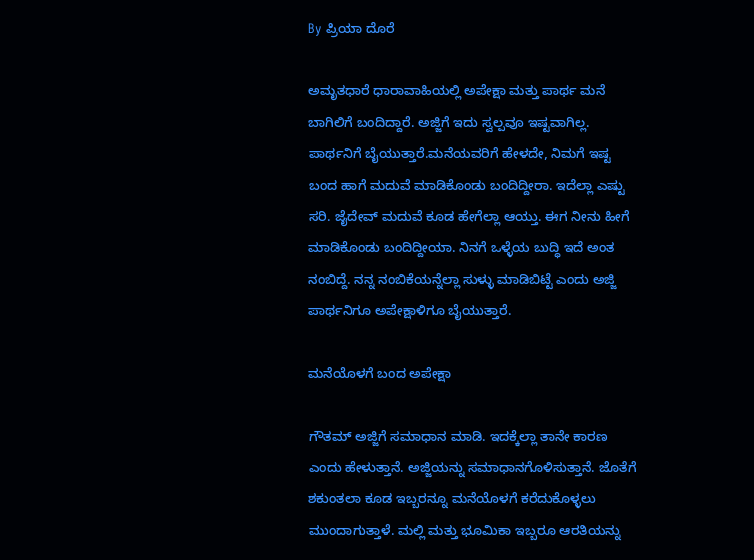By ಪ್ರಿಯಾ ದೊರೆ

ಅಮೃತಧಾರೆ ಧಾರಾವಾಹಿಯಲ್ಲಿ ಅಪೇಕ್ಷಾ ಮತ್ತು ಪಾರ್ಥ ಮನೆ ಬಾಗಿಲಿಗೆ ಬಂದಿದ್ದಾರೆ. ಅಜ್ಜಿಗೆ ಇದು ಸ್ವಲ್ಪವೂ ಇಷ್ಟವಾಗಿಲ್ಲ. ಪಾರ್ಥನಿಗೆ ಬೈಯುತ್ತಾರೆ.ಮನೆಯವರಿಗೆ ಹೇಳದೇ, ನಿಮಗೆ ಇಷ್ಟ ಬಂದ ಹಾಗೆ ಮದುವೆ ಮಾಡಿಕೊಂಡು ಬಂದಿದ್ದೀರಾ. ಇದೆಲ್ಲಾ ಎಷ್ಟು ಸರಿ. ಜೈದೇವ್ ಮದುವೆ ಕೂಡ ಹೇಗೆಲ್ಲಾ ಆಯ್ತು. ಈಗ ನೀನು ಹೀಗೆ ಮಾಡಿಕೊಂಡು ಬಂದಿದ್ದೀಯಾ. ನಿನಗೆ ಒಳ್ಳೆಯ ಬುದ್ಧಿ ಇದೆ ಅಂತ ನಂಬಿದ್ದೆ. ನನ್ನ ನಂಬಿಕೆಯನ್ನೆಲ್ಲಾ ಸುಳ್ಳು ಮಾಡಿಬಿಟ್ಟೆ ಎಂದು ಅಜ್ಜಿ ಪಾರ್ಥನಿಗೂ ಅಪೇಕ್ಷಾಳಿಗೂ ಬೈಯುತ್ತಾರೆ.

ಮನೆಯೊಳಗೆ ಬಂದ ಅಪೇಕ್ಷಾ

ಗೌತಮ್ ಅಜ್ಜಿಗೆ ಸಮಾಧಾನ ಮಾಡಿ. ಇದಕ್ಕೆಲ್ಲಾ ತಾನೇ ಕಾರಣ ಎಂದು ಹೇಳುತ್ತಾನೆ. ಅಜ್ಜಿಯನ್ನು ಸಮಾಧಾನಗೊಳಿಸುತ್ತಾನೆ. ಜೊತೆಗೆ ಶಕುಂತಲಾ ಕೂಡ ಇಬ್ಬರನ್ನೂ ಮನೆಯೊಳಗೆ ಕರೆದುಕೊಳ್ಳಲು ಮುಂದಾಗುತ್ತಾಳೆ. ಮಲ್ಲಿ ಮತ್ತು ಭೂಮಿಕಾ ಇಬ್ಬರೂ ಆರತಿಯನ್ನು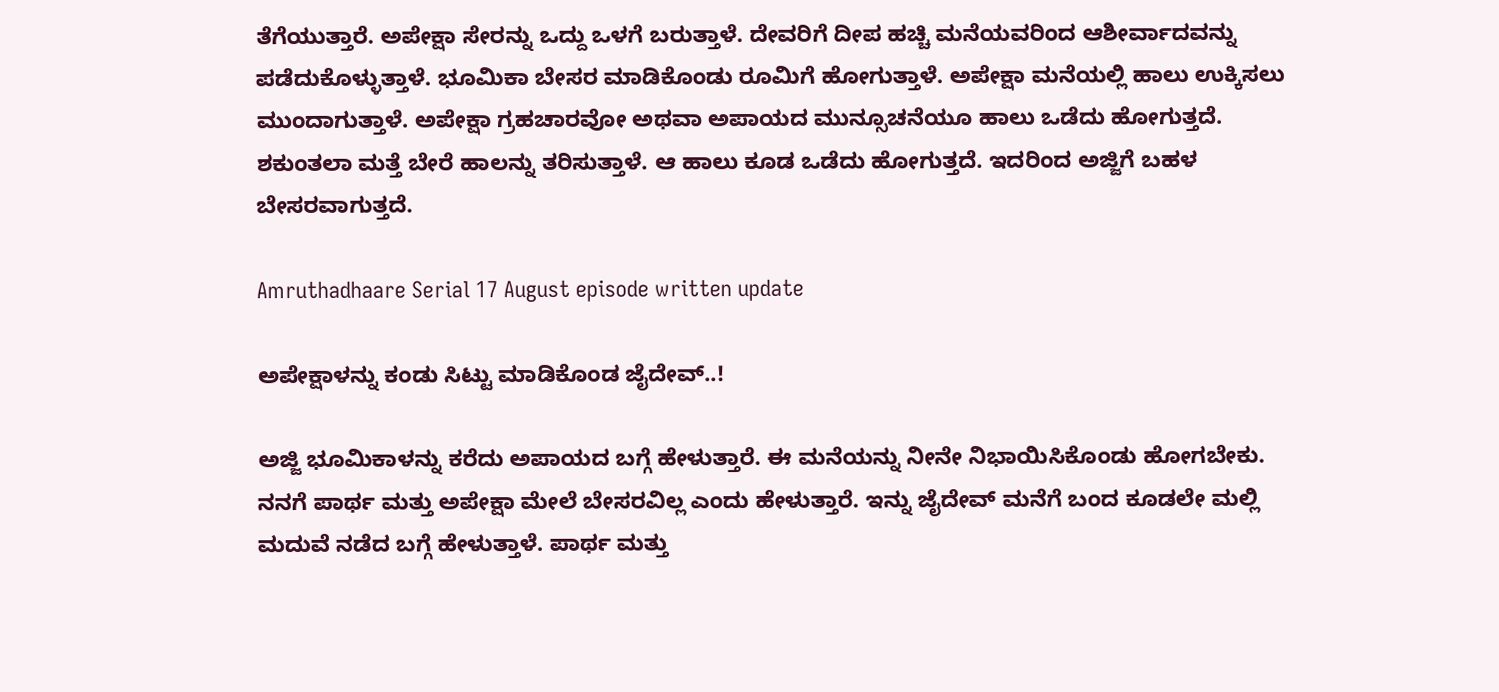ತೆಗೆಯುತ್ತಾರೆ. ಅಪೇಕ್ಷಾ ಸೇರನ್ನು ಒದ್ದು ಒಳಗೆ ಬರುತ್ತಾಳೆ. ದೇವರಿಗೆ ದೀಪ ಹಚ್ಚಿ ಮನೆಯವರಿಂದ ಆಶೀರ್ವಾದವನ್ನು ಪಡೆದುಕೊಳ್ಳುತ್ತಾಳೆ. ಭೂಮಿಕಾ ಬೇಸರ ಮಾಡಿಕೊಂಡು ರೂಮಿಗೆ ಹೋಗುತ್ತಾಳೆ. ಅಪೇಕ್ಷಾ ಮನೆಯಲ್ಲಿ ಹಾಲು ಉಕ್ಕಿಸಲು ಮುಂದಾಗುತ್ತಾಳೆ. ಅಪೇಕ್ಷಾ ಗ್ರಹಚಾರವೋ ಅಥವಾ ಅಪಾಯದ ಮುನ್ಸೂಚನೆಯೂ ಹಾಲು ಒಡೆದು ಹೋಗುತ್ತದೆ. ಶಕುಂತಲಾ ಮತ್ತೆ ಬೇರೆ ಹಾಲನ್ನು ತರಿಸುತ್ತಾಳೆ. ಆ ಹಾಲು ಕೂಡ ಒಡೆದು ಹೋಗುತ್ತದೆ. ಇದರಿಂದ ಅಜ್ಜಿಗೆ ಬಹಳ ಬೇಸರವಾಗುತ್ತದೆ.

Amruthadhaare Serial 17 August episode written update

ಅಪೇಕ್ಷಾಳನ್ನು ಕಂಡು ಸಿಟ್ಟು ಮಾಡಿಕೊಂಡ ಜೈದೇವ್..!

ಅಜ್ಜಿ ಭೂಮಿಕಾಳನ್ನು ಕರೆದು ಅಪಾಯದ ಬಗ್ಗೆ ಹೇಳುತ್ತಾರೆ. ಈ ಮನೆಯನ್ನು ನೀನೇ ನಿಭಾಯಿಸಿಕೊಂಡು ಹೋಗಬೇಕು. ನನಗೆ ಪಾರ್ಥ ಮತ್ತು ಅಪೇಕ್ಷಾ ಮೇಲೆ ಬೇಸರವಿಲ್ಲ ಎಂದು ಹೇಳುತ್ತಾರೆ. ಇನ್ನು ಜೈದೇವ್ ಮನೆಗೆ ಬಂದ ಕೂಡಲೇ ಮಲ್ಲಿ ಮದುವೆ ನಡೆದ ಬಗ್ಗೆ ಹೇಳುತ್ತಾಳೆ. ಪಾರ್ಥ ಮತ್ತು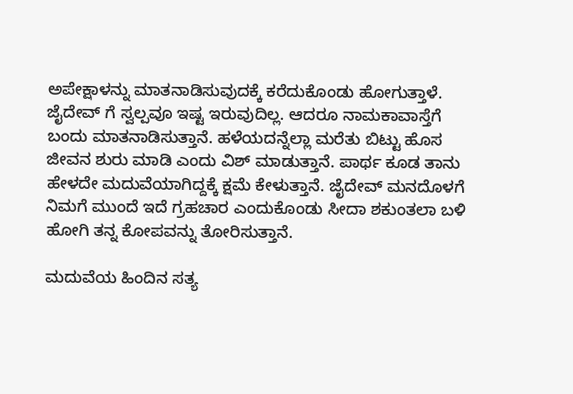ಅಪೇಕ್ಷಾಳನ್ನು ಮಾತನಾಡಿಸುವುದಕ್ಕೆ ಕರೆದುಕೊಂಡು ಹೋಗುತ್ತಾಳೆ. ಜೈದೇವ್ ಗೆ ಸ್ವಲ್ಪವೂ ಇಷ್ಟ ಇರುವುದಿಲ್ಲ. ಆದರೂ ನಾಮಕಾವಾಸ್ತೆಗೆ ಬಂದು ಮಾತನಾಡಿಸುತ್ತಾನೆ. ಹಳೆಯದನ್ನೆಲ್ಲಾ ಮರೆತು ಬಿಟ್ಟು ಹೊಸ ಜೀವನ ಶುರು ಮಾಡಿ ಎಂದು ವಿಶ್ ಮಾಡುತ್ತಾನೆ. ಪಾರ್ಥ ಕೂಡ ತಾನು ಹೇಳದೇ ಮದುವೆಯಾಗಿದ್ದಕ್ಕೆ ಕ್ಷಮೆ ಕೇಳುತ್ತಾನೆ. ಜೈದೇವ್ ಮನದೊಳಗೆ ನಿಮಗೆ ಮುಂದೆ ಇದೆ ಗ್ರಹಚಾರ ಎಂದುಕೊಂಡು ಸೀದಾ ಶಕುಂತಲಾ ಬಳಿ ಹೋಗಿ ತನ್ನ ಕೋಪವನ್ನು ತೋರಿಸುತ್ತಾನೆ.

ಮದುವೆಯ ಹಿಂದಿನ ಸತ್ಯ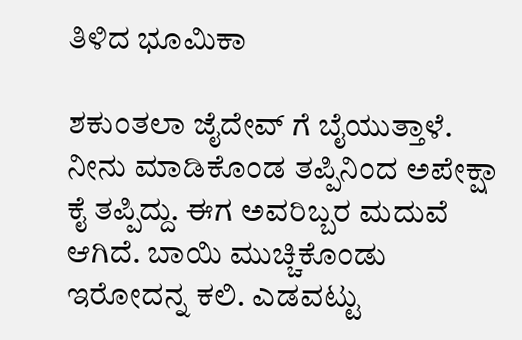ತಿಳಿದ ಭೂಮಿಕಾ

ಶಕುಂತಲಾ ಜೈದೇವ್ ಗೆ ಬೈಯುತ್ತಾಳೆ. ನೀನು ಮಾಡಿಕೊಂಡ ತಪ್ಪಿನಿಂದ ಅಪೇಕ್ಷಾ ಕೈ ತಪ್ಪಿದ್ದು. ಈಗ ಅವರಿಬ್ಬರ ಮದುವೆ ಆಗಿದೆ. ಬಾಯಿ ಮುಚ್ಚಿಕೊಂಡು ಇರೋದನ್ನ ಕಲಿ. ಎಡವಟ್ಟು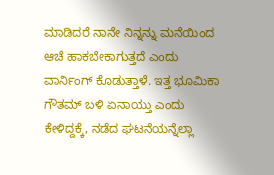ಮಾಡಿದರೆ ನಾನೇ ನಿನ್ನನ್ನು ಮನೆಯಿಂದ ಆಚೆ ಹಾಕಬೇಕಾಗುತ್ತದೆ ಎಂದು ವಾರ್ನಿಂಗ್ ಕೊಡುತ್ತಾಳೆ. ಇತ್ತ ಭೂಮಿಕಾ ಗೌತಮ್ ಬಳಿ ಏನಾಯ್ತು ಎಂದು ಕೇಳಿದ್ದಕ್ಕೆ, ನಡೆದ ಘಟನೆಯನ್ನೆಲ್ಲಾ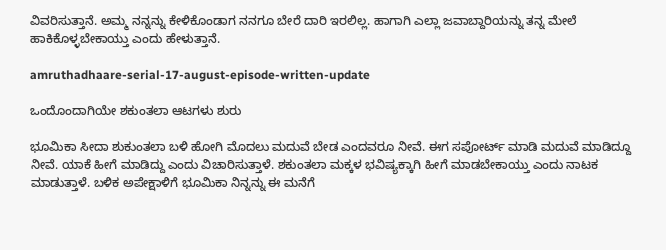ವಿವರಿಸುತ್ತಾನೆ. ಅಮ್ಮ ನನ್ನನ್ನು ಕೇಳಿಕೊಂಡಾಗ ನನಗೂ ಬೇರೆ ದಾರಿ ಇರಲಿಲ್ಲ. ಹಾಗಾಗಿ ಎಲ್ಲಾ ಜವಾಬ್ದಾರಿಯನ್ನು ತನ್ನ ಮೇಲೆ ಹಾಕಿಕೊಳ್ಳಬೇಕಾಯ್ತು ಎಂದು ಹೇಳುತ್ತಾನೆ.

amruthadhaare-serial-17-august-episode-written-update

ಒಂದೊಂದಾಗಿಯೇ ಶಕುಂತಲಾ ಆಟಗಳು ಶುರು

ಭೂಮಿಕಾ ಸೀದಾ ಶುಕುಂತಲಾ ಬಳಿ ಹೋಗಿ ಮೊದಲು ಮದುವೆ ಬೇಡ ಎಂದವರೂ ನೀವೆ. ಈಗ ಸಪೋರ್ಟ್ ಮಾಡಿ ಮದುವೆ ಮಾಡಿದ್ದೂ ನೀವೆ. ಯಾಕೆ ಹೀಗೆ ಮಾಡಿದ್ದು ಎಂದು ವಿಚಾರಿಸುತ್ತಾಳೆ. ಶಕುಂತಲಾ ಮಕ್ಕಳ ಭವಿಷ್ಯಕ್ಕಾಗಿ ಹೀಗೆ ಮಾಡಬೇಕಾಯ್ತು ಎಂದು ನಾಟಕ ಮಾಡುತ್ತಾಳೆ. ಬಳಿಕ ಅಪೇಕ್ಷಾಳಿಗೆ ಭೂಮಿಕಾ ನಿನ್ನನ್ನು ಈ ಮನೆಗೆ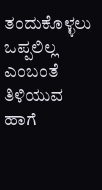ತಂದುಕೊಳ್ಳಲು ಒಪ್ಪಲಿಲ್ಲ ಎಂಬಂತೆ ತಿಳಿಯುವ ಹಾಗೆ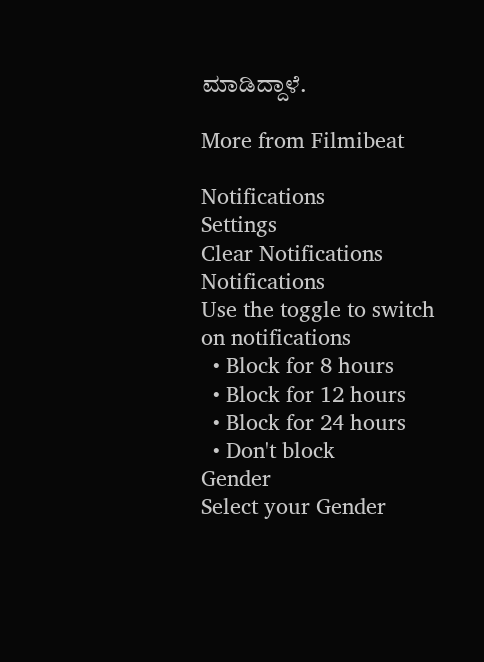ಮಾಡಿದ್ದಾಳೆ.

More from Filmibeat

Notifications
Settings
Clear Notifications
Notifications
Use the toggle to switch on notifications
  • Block for 8 hours
  • Block for 12 hours
  • Block for 24 hours
  • Don't block
Gender
Select your Gender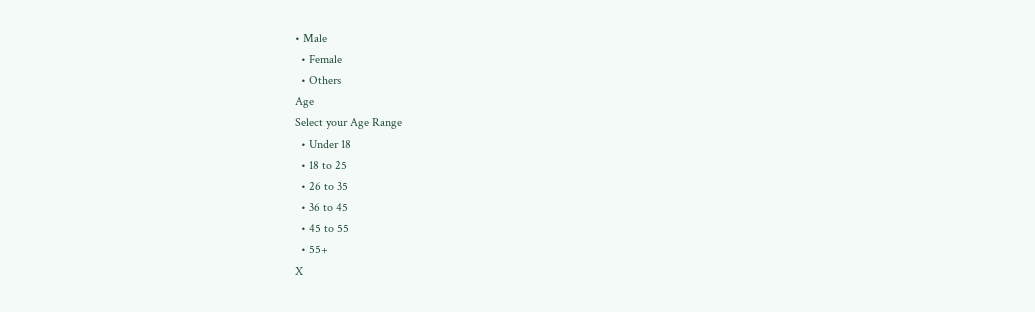• Male
  • Female
  • Others
Age
Select your Age Range
  • Under 18
  • 18 to 25
  • 26 to 35
  • 36 to 45
  • 45 to 55
  • 55+
X